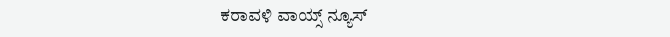ಕರಾವಳಿ ವಾಯ್ಸ್ ನ್ಯೂಸ್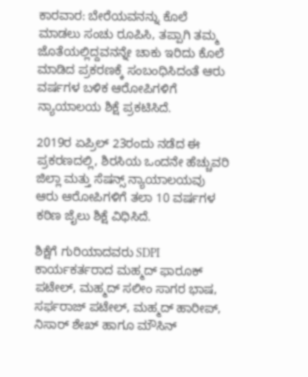ಕಾರವಾರ: ಬೇರೆಯವನನ್ನು ಕೊಲೆ ಮಾಡಲು ಸಂಚು ರೂಪಿಸಿ, ತಪ್ಪಾಗಿ ತಮ್ಮ ಜೊತೆಯಲ್ಲಿದ್ದವನನ್ನೇ ಚಾಕು ಇರಿದು ಕೊಲೆ ಮಾಡಿದ ಪ್ರಕರಣಕ್ಕೆ ಸಂಬಂಧಿಸಿದಂತೆ ಆರು ವರ್ಷಗಳ ಬಳಿಕ ಆರೋಪಿಗಳಿಗೆ ನ್ಯಾಯಾಲಯ ಶಿಕ್ಷೆ ಪ್ರಕಟಿಸಿದೆ.

2019ರ ಏಪ್ರಿಲ್ 23ರಂದು ನಡೆದ ಈ ಪ್ರಕರಣದಲ್ಲಿ, ಶಿರಸಿಯ ಒಂದನೇ ಹೆಚ್ಚುವರಿ ಜಿಲ್ಲಾ ಮತ್ತು ಸೆಷನ್ಸ್ ನ್ಯಾಯಾಲಯವು ಆರು ಆರೋಪಿಗಳಿಗೆ ತಲಾ 10 ವರ್ಷಗಳ ಕಠಿಣ ಜೈಲು ಶಿಕ್ಷೆ ವಿಧಿಸಿದೆ.

ಶಿಕ್ಷೆಗೆ ಗುರಿಯಾದವರು SDPI ಕಾರ್ಯಕರ್ತರಾದ ಮಹ್ಮದ್ ಫಾರೂಕ್ ಪಟೇಲ್, ಮಹ್ಮದ್ ಸಲೀಂ ಸಾಗರ ಭಾಷ, ಸರ್ಫರಾಜ್ ಪಟೇಲ್, ಮಹ್ಮದ್ ಹಾರೀಪ್, ನಿಸಾರ್ ಶೇಖ್ ಹಾಗೂ ಮೌಸಿನ್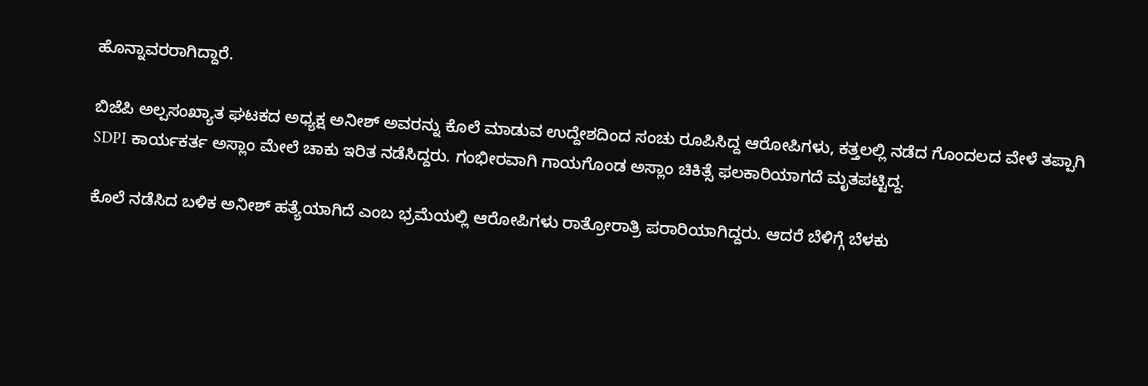ಹೊನ್ನಾವರರಾಗಿದ್ದಾರೆ.

ಬಿಜೆಪಿ ಅಲ್ಪಸಂಖ್ಯಾತ ಘಟಕದ ಅಧ್ಯಕ್ಷ ಅನೀಶ್ ಅವರನ್ನು ಕೊಲೆ ಮಾಡುವ ಉದ್ದೇಶದಿಂದ ಸಂಚು ರೂಪಿಸಿದ್ದ ಆರೋಪಿಗಳು, ಕತ್ತಲಲ್ಲಿ ನಡೆದ ಗೊಂದಲದ ವೇಳೆ ತಪ್ಪಾಗಿ SDPI ಕಾರ್ಯಕರ್ತ ಅಸ್ಲಾಂ ಮೇಲೆ ಚಾಕು ಇರಿತ ನಡೆಸಿದ್ದರು. ಗಂಭೀರವಾಗಿ ಗಾಯಗೊಂಡ ಅಸ್ಲಾಂ ಚಿಕಿತ್ಸೆ ಫಲಕಾರಿಯಾಗದೆ ಮೃತಪಟ್ಟಿದ್ದ.

ಕೊಲೆ ನಡೆಸಿದ ಬಳಿಕ ಅನೀಶ್ ಹತ್ಯೆಯಾಗಿದೆ ಎಂಬ ಭ್ರಮೆಯಲ್ಲಿ ಆರೋಪಿಗಳು ರಾತ್ರೋರಾತ್ರಿ ಪರಾರಿಯಾಗಿದ್ದರು. ಆದರೆ ಬೆಳಿಗ್ಗೆ ಬೆಳಕು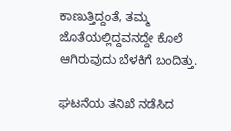ಕಾಣುತ್ತಿದ್ದಂತೆ, ತಮ್ಮ ಜೊತೆಯಲ್ಲಿದ್ದವನದ್ದೇ ಕೊಲೆ ಆಗಿರುವುದು ಬೆಳಕಿಗೆ ಬಂದಿತ್ತು.

ಘಟನೆಯ ತನಿಖೆ ನಡೆಸಿದ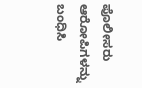ಪೊಲೀಸರು ಆರೋಪಿಗಳನ್ನು ಬಂಧಿಸಿ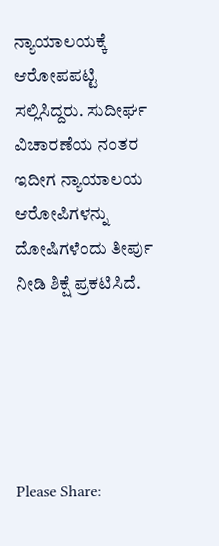ನ್ಯಾಯಾಲಯಕ್ಕೆ ಆರೋಪಪಟ್ಟಿ ಸಲ್ಲಿಸಿದ್ದರು. ಸುದೀರ್ಘ ವಿಚಾರಣೆಯ ನಂತರ ಇದೀಗ ನ್ಯಾಯಾಲಯ ಆರೋಪಿಗಳನ್ನು ದೋಷಿಗಳೆಂದು ತೀರ್ಪು ನೀಡಿ ಶಿಕ್ಷೆ ಪ್ರಕಟಿಸಿದೆ.





Please Share: